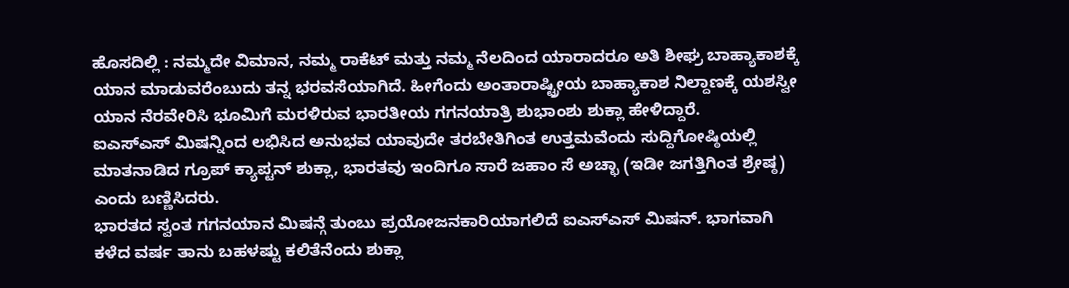ಹೊಸದಿಲ್ಲಿ : ನಮ್ಮದೇ ವಿಮಾನ, ನಮ್ಮ ರಾಕೆಟ್ ಮತ್ತು ನಮ್ಮ ನೆಲದಿಂದ ಯಾರಾದರೂ ಅತಿ ಶೀಘ್ರ ಬಾಹ್ಯಾಕಾಶಕ್ಕೆ ಯಾನ ಮಾಡುವರೆಂಬುದು ತನ್ನ ಭರವಸೆಯಾಗಿದೆ. ಹೀಗೆಂದು ಅಂತಾರಾಷ್ಟ್ರೀಯ ಬಾಹ್ಯಾಕಾಶ ನಿಲ್ದಾಣಕ್ಕೆ ಯಶಸ್ವೀ ಯಾನ ನೆರವೇರಿಸಿ ಭೂಮಿಗೆ ಮರಳಿರುವ ಭಾರತೀಯ ಗಗನಯಾತ್ರಿ ಶುಭಾಂಶು ಶುಕ್ಲಾ ಹೇಳಿದ್ದಾರೆ.
ಐಎಸ್ಎಸ್ ಮಿಷನ್ನಿಂದ ಲಭಿಸಿದ ಅನುಭವ ಯಾವುದೇ ತರಬೇತಿಗಿಂತ ಉತ್ತಮವೆಂದು ಸುದ್ದಿಗೋಷ್ಠಿಯಲ್ಲಿ ಮಾತನಾಡಿದ ಗ್ರೂಪ್ ಕ್ಯಾಪ್ಟನ್ ಶುಕ್ಲಾ, ಭಾರತವು ಇಂದಿಗೂ ಸಾರೆ ಜಹಾಂ ಸೆ ಅಚ್ಛಾ (ಇಡೀ ಜಗತ್ತಿಗಿಂತ ಶ್ರೇಷ್ಠ) ಎಂದು ಬಣ್ಣಿಸಿದರು.
ಭಾರತದ ಸ್ವಂತ ಗಗನಯಾನ ಮಿಷನ್ಗೆ ತುಂಬು ಪ್ರಯೋಜನಕಾರಿಯಾಗಲಿದೆ ಐಎಸ್ಎಸ್ ಮಿಷನ್. ಭಾಗವಾಗಿ ಕಳೆದ ವರ್ಷ ತಾನು ಬಹಳಷ್ಟು ಕಲಿತೆನೆಂದು ಶುಕ್ಲಾ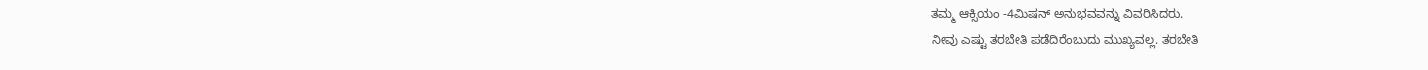ತಮ್ಮ ಆಕ್ಸಿಯಂ -4ಮಿಷನ್ ಅನುಭವವನ್ನು ವಿವರಿಸಿದರು.
ನೀವು ಎಷ್ಟು ತರಬೇತಿ ಪಡೆದಿರೆಂಬುದು ಮುಖ್ಯವಲ್ಲ. ತರಬೇತಿ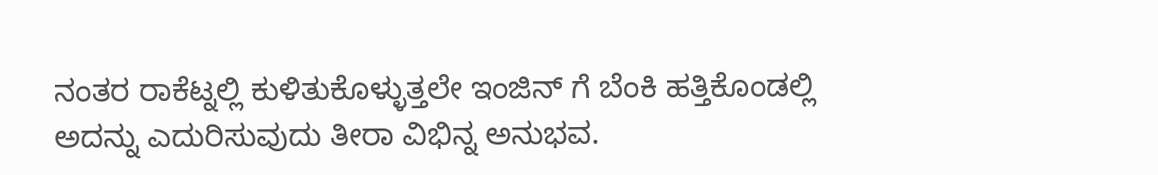ನಂತರ ರಾಕೆಟ್ನಲ್ಲಿ ಕುಳಿತುಕೊಳ್ಳುತ್ತಲೇ ಇಂಜಿನ್ ಗೆ ಬೆಂಕಿ ಹತ್ತಿಕೊಂಡಲ್ಲಿ ಅದನ್ನು ಎದುರಿಸುವುದು ತೀರಾ ವಿಭಿನ್ನ ಅನುಭವ.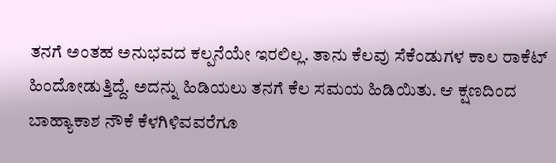ತನಗೆ ಅಂತಹ ಅನುಭವದ ಕಲ್ಪನೆಯೇ ಇರಲಿಲ್ಲ. ತಾನು ಕೆಲವು ಸೆಕೆಂಡುಗಳ ಕಾಲ ರಾಕೆಟ್ ಹಿಂದೋಡುತ್ತಿದ್ದೆ. ಅದನ್ನು ಹಿಡಿಯಲು ತನಗೆ ಕೆಲ ಸಮಯ ಹಿಡಿಯಿತು. ಆ ಕ್ಷಣದಿಂದ ಬಾಹ್ಯಾಕಾಶ ನೌಕೆ ಕೆಳಗಿಳಿವವರೆಗೂ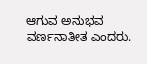ಆಗುವ ಅನುಭವ ವರ್ಣನಾತೀತ ಎಂದರು.